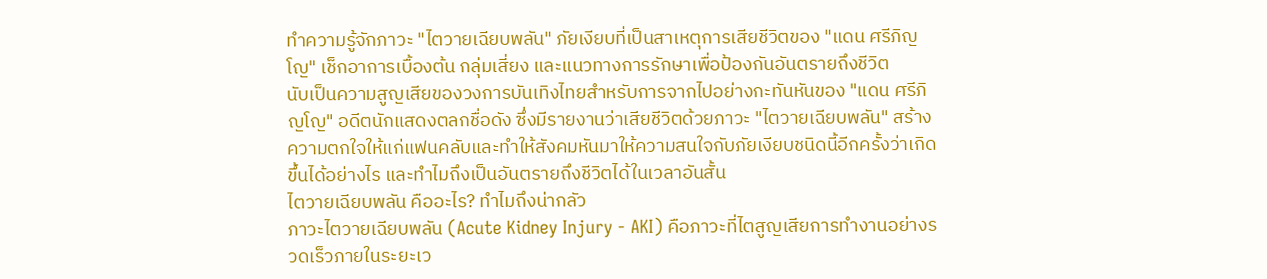ทำความรู้จักภาวะ "ไตวายเฉียบพลัน" ภัยเงียบที่เป็นสาเหตุการเสียชีวิตของ "แดน ศรีภิญโญ" เช็กอาการเบื้องต้น กลุ่มเสี่ยง และแนวทางการรักษาเพื่อป้องกันอันตรายถึงชีวิต
นับเป็นความสูญเสียของวงการบันเทิงไทยสำหรับการจากไปอย่างกะทันหันของ "แดน ศรีภิญโญ" อดีตนักแสดงตลกชื่อดัง ซึ่งมีรายงานว่าเสียชีวิตด้วยภาวะ "ไตวายเฉียบพลัน" สร้างความตกใจให้แก่แฟนคลับและทำให้สังคมหันมาให้ความสนใจกับภัยเงียบชนิดนี้อีกครั้งว่าเกิดขึ้นได้อย่างไร และทำไมถึงเป็นอันตรายถึงชีวิตได้ในเวลาอันสั้น
ไตวายเฉียบพลัน คืออะไร? ทำไมถึงน่ากลัว
ภาวะไตวายเฉียบพลัน (Acute Kidney Injury - AKI) คือภาวะที่ไตสูญเสียการทำงานอย่างรวดเร็วภายในระยะเว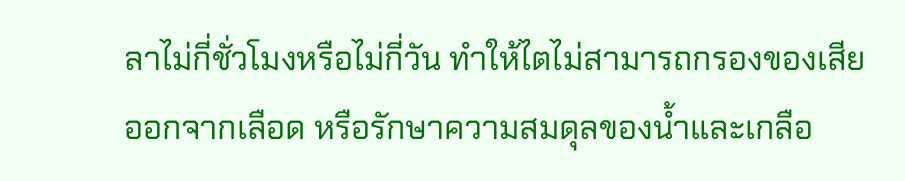ลาไม่กี่ชั่วโมงหรือไม่กี่วัน ทำให้ไตไม่สามารถกรองของเสียออกจากเลือด หรือรักษาความสมดุลของน้ำและเกลือ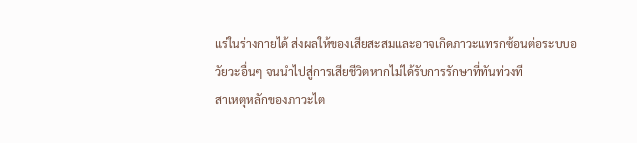แร่ในร่างกายได้ ส่งผลให้ของเสียสะสมและอาจเกิดภาวะแทรกซ้อนต่อระบบอวัยวะอื่นๆ จนนำไปสู่การเสียชีวิตหากไม่ได้รับการรักษาที่ทันท่วงที
สาเหตุหลักของภาวะไต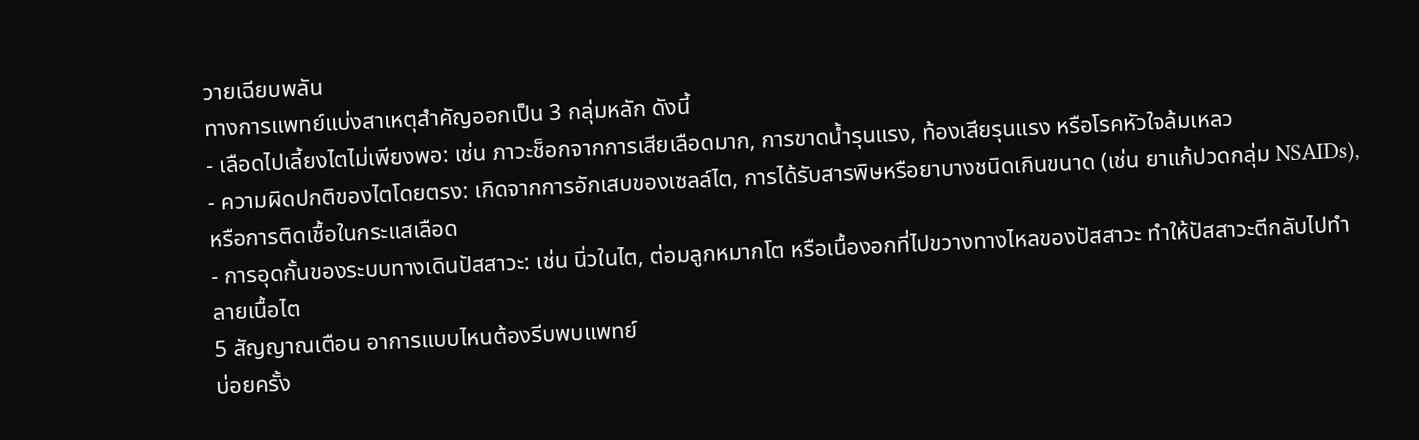วายเฉียบพลัน
ทางการแพทย์แบ่งสาเหตุสำคัญออกเป็น 3 กลุ่มหลัก ดังนี้
- เลือดไปเลี้ยงไตไม่เพียงพอ: เช่น ภาวะช็อกจากการเสียเลือดมาก, การขาดน้ำรุนแรง, ท้องเสียรุนแรง หรือโรคหัวใจล้มเหลว
- ความผิดปกติของไตโดยตรง: เกิดจากการอักเสบของเซลล์ไต, การได้รับสารพิษหรือยาบางชนิดเกินขนาด (เช่น ยาแก้ปวดกลุ่ม NSAIDs), หรือการติดเชื้อในกระแสเลือด
- การอุดกั้นของระบบทางเดินปัสสาวะ: เช่น นิ่วในไต, ต่อมลูกหมากโต หรือเนื้องอกที่ไปขวางทางไหลของปัสสาวะ ทำให้ปัสสาวะตีกลับไปทำลายเนื้อไต
5 สัญญาณเตือน อาการแบบไหนต้องรีบพบแพทย์
บ่อยครั้ง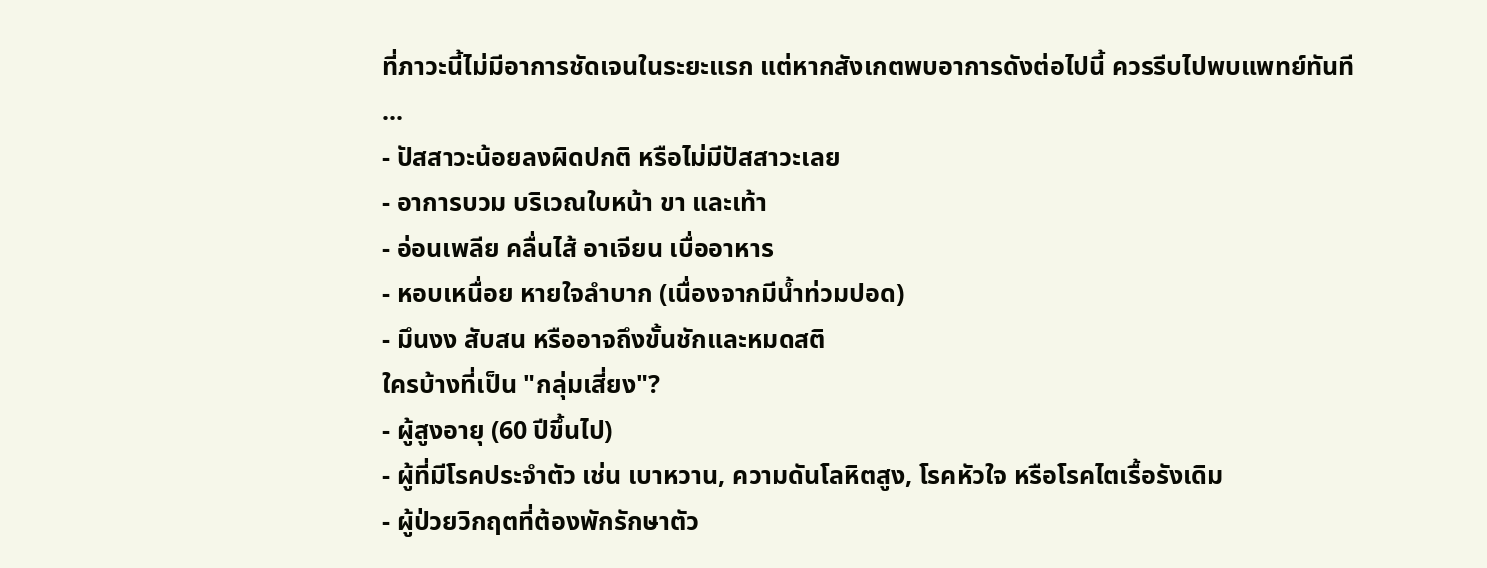ที่ภาวะนี้ไม่มีอาการชัดเจนในระยะแรก แต่หากสังเกตพบอาการดังต่อไปนี้ ควรรีบไปพบแพทย์ทันที
...
- ปัสสาวะน้อยลงผิดปกติ หรือไม่มีปัสสาวะเลย
- อาการบวม บริเวณใบหน้า ขา และเท้า
- อ่อนเพลีย คลื่นไส้ อาเจียน เบื่ออาหาร
- หอบเหนื่อย หายใจลำบาก (เนื่องจากมีน้ำท่วมปอด)
- มึนงง สับสน หรืออาจถึงขั้นชักและหมดสติ
ใครบ้างที่เป็น "กลุ่มเสี่ยง"?
- ผู้สูงอายุ (60 ปีขึ้นไป)
- ผู้ที่มีโรคประจำตัว เช่น เบาหวาน, ความดันโลหิตสูง, โรคหัวใจ หรือโรคไตเรื้อรังเดิม
- ผู้ป่วยวิกฤตที่ต้องพักรักษาตัว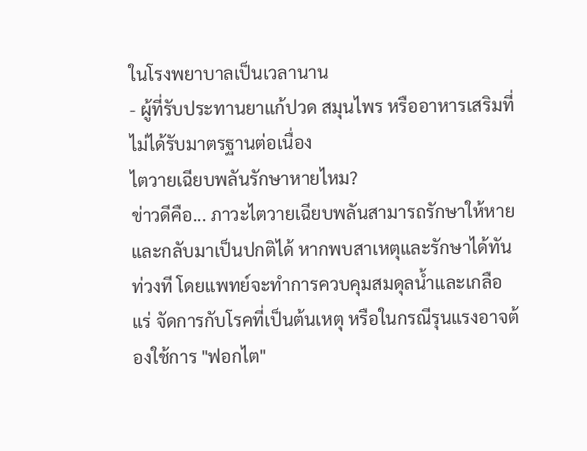ในโรงพยาบาลเป็นเวลานาน
- ผู้ที่รับประทานยาแก้ปวด สมุนไพร หรืออาหารเสริมที่ไม่ได้รับมาตรฐานต่อเนื่อง
ไตวายเฉียบพลันรักษาหายไหม?
ข่าวดีคือ... ภาวะไตวายเฉียบพลันสามารถรักษาให้หายและกลับมาเป็นปกติได้ หากพบสาเหตุและรักษาได้ทันท่วงที โดยแพทย์จะทำการควบคุมสมดุลน้ำและเกลือแร่ จัดการกับโรคที่เป็นต้นเหตุ หรือในกรณีรุนแรงอาจต้องใช้การ "ฟอกไต"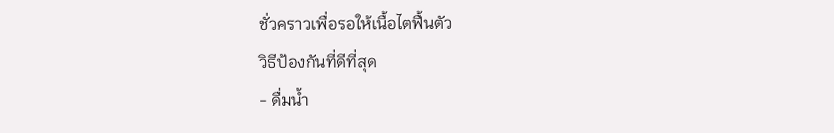ชั่วคราวเพื่อรอให้เนื้อไตฟื้นตัว
วิธีป้องกันที่ดีที่สุด
- ดื่มน้ำ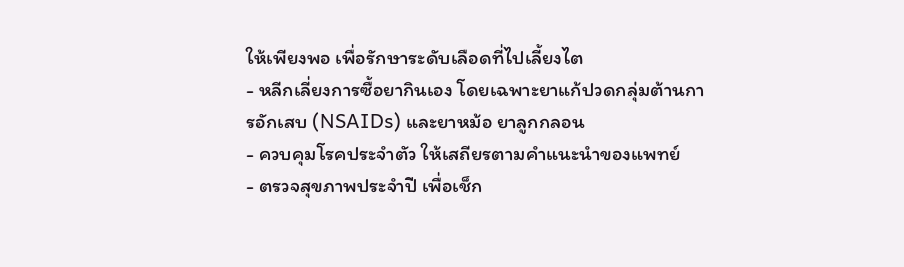ให้เพียงพอ เพื่อรักษาระดับเลือดที่ไปเลี้ยงไต
- หลีกเลี่ยงการซื้อยากินเอง โดยเฉพาะยาแก้ปวดกลุ่มต้านการอักเสบ (NSAIDs) และยาหม้อ ยาลูกกลอน
- ควบคุมโรคประจำตัว ให้เสถียรตามคำแนะนำของแพทย์
- ตรวจสุขภาพประจำปี เพื่อเช็ก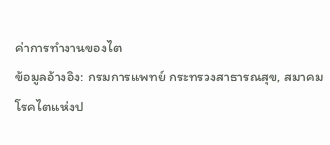ค่าการทำงานของไต
ข้อมูลอ้างอิง: กรมการแพทย์ กระทรวงสาธารณสุข, สมาคมโรคไตแห่งป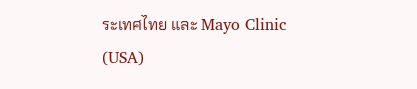ระเทศไทย และ Mayo Clinic (USA)